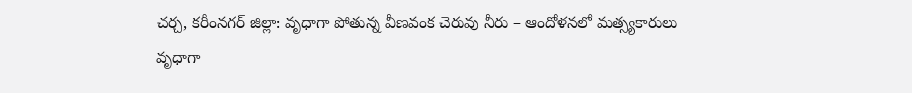చర్చ, కరీంనగర్ జిల్లా: వృధాగా పోతున్న వీణవంక చెరువు నీరు – ఆందోళనలో మత్స్యకారులు
వృధాగా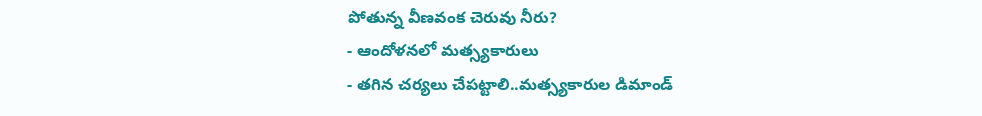పోతున్న వీణవంక చెరువు నీరు?
- ఆందోళనలో మత్స్యకారులు
- తగిన చర్యలు చేపట్టాలి..మత్స్యకారుల డిమాండ్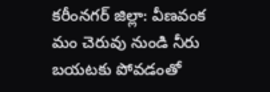కరీంనగర్ జిల్లా: వీణవంక మం చెరువు నుండి నీరు బయటకు పోవడంతో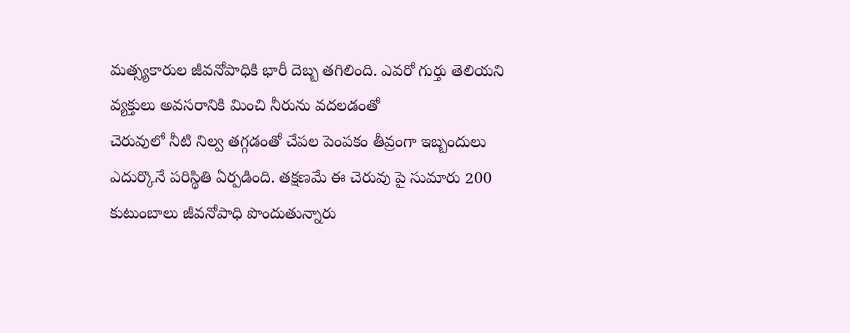మత్స్యకారుల జీవనోపాధికి భారీ దెబ్బ తగిలింది. ఎవరో గుర్తు తెలియని వ్యక్తులు అవసరానికి మించి నీరును వదలడంతో
చెరువులో నీటి నిల్వ తగ్గడంతో చేపల పెంపకం తీవ్రంగా ఇబ్బందులు ఎదుర్కొనే పరిస్థితి ఏర్పడింది. తక్షణమే ఈ చెరువు పై సుమారు 200 కుటుంబాలు జీవనోపాధి పొందుతున్నారు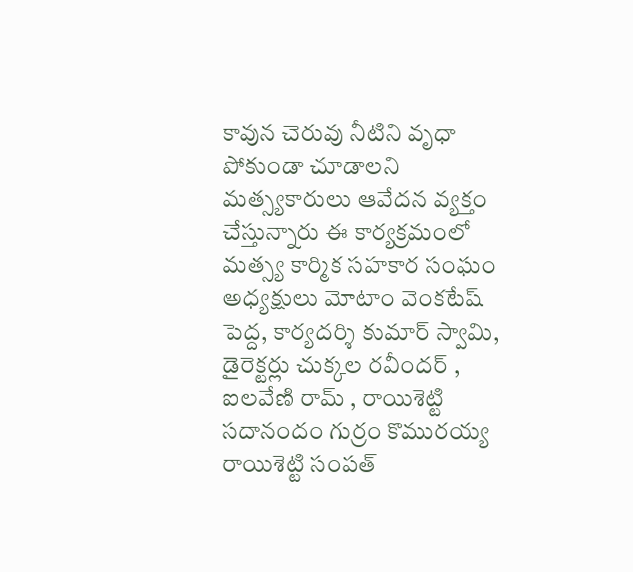కావున చెరువు నీటిని వృధా పోకుండా చూడాలని మత్స్యకారులు ఆవేదన వ్యక్తం చేస్తున్నారు ఈ కార్యక్రమంలో మత్స్య కార్మిక సహకార సంఘం అధ్యక్షులు మోటాం వెంకటేష్ పెద్ద, కార్యదర్శి కుమార్ స్వామి,
డైరెక్టర్లు చుక్కల రవీందర్ ,
ఐలవేణి రామ్ , రాయిశెట్టి సదానందం గుర్రం కొమురయ్య రాయిశెట్టి సంపత్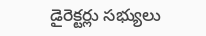డైరెక్టర్లు సభ్యులు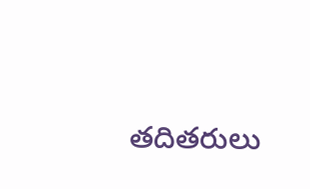తదితరులు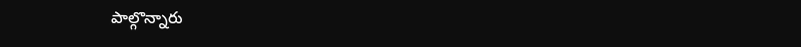పాల్గొన్నారు